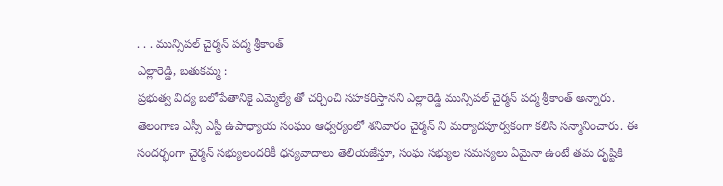. . . మున్సిపల్ చైర్మన్ పద్మ శ్రీకాంత్
ఎల్లారెడ్డి, బతుకమ్మ :
ప్రభుత్వ విద్య బలోపేతానికై ఎమ్మెల్యే తో చర్చించి సహకరిస్తానని ఎల్లారెడ్డి మున్సిపల్ చైర్మన్ పద్మ శ్రీకాంత్ అన్నారు. తెలంగాణ ఎస్సీ ఎస్టీ ఉపాధ్యాయ సంఘం ఆధ్వర్యంలో శనివారం చైర్మన్ ని మర్యాదపూర్వకంగా కలిసి సన్మానించారు. ఈ సందర్భంగా చైర్మన్ సభ్యులందరికీ ధన్యవాదాలు తెలియజేస్తూ, సంఘ సభ్యుల సమస్యలు ఏమైనా ఉంటే తమ దృష్టికి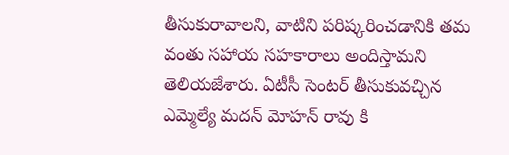తీసుకురావాలని, వాటిని పరిష్కరించడానికి తమ వంతు సహాయ సహకారాలు అందిస్తామని తెలియజేశారు. ఏటీసీ సెంటర్ తీసుకువచ్చిన ఎమ్మెల్యే మదన్ మోహన్ రావు కి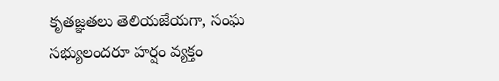కృతజ్ఞతలు తెలియజేయగా, సంఘ సభ్యులందరూ హర్షం వ్యక్తం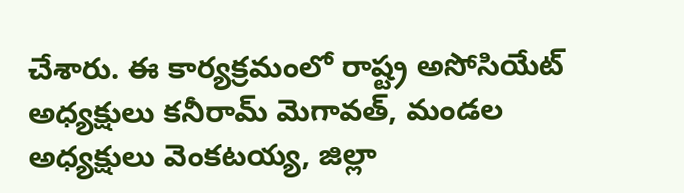చేశారు. ఈ కార్యక్రమంలో రాష్ట్ర అసోసియేట్ అధ్యక్షులు కనీరామ్ మెగావత్, మండల అధ్యక్షులు వెంకటయ్య, జిల్లా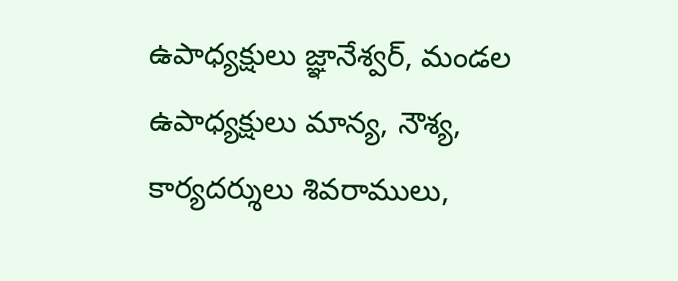ఉపాధ్యక్షులు జ్ఞానేశ్వర్, మండల ఉపాధ్యక్షులు మాన్య, నౌశ్య, కార్యదర్శులు శివరాములు,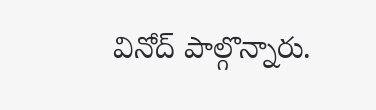వినోద్ పాల్గొన్నారు.